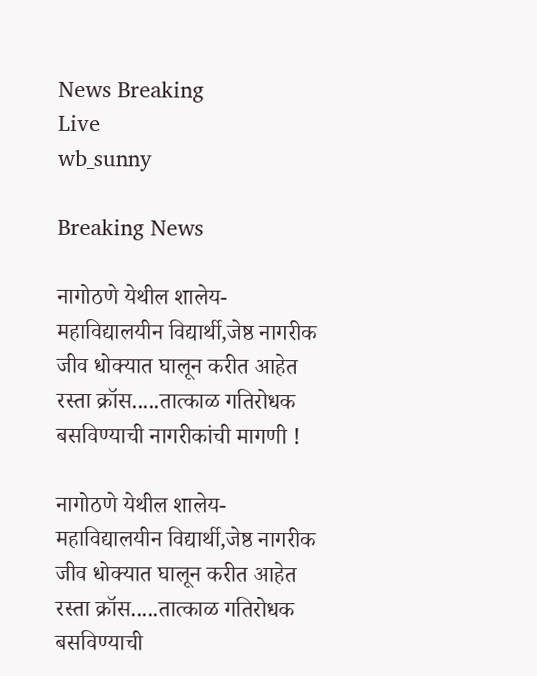News Breaking
Live
wb_sunny

Breaking News

नागोठणे येथील शालेय-महाविद्यालयीन विद्यार्थी,जेष्ठ नागरीक जीव धोक्यात घालून करीत आहेत रस्ता क्रॉस.....तात्काळ गतिरोधक बसविण्याची नागरीकांची मागणी !

नागोठणे येथील शालेय-महाविद्यालयीन विद्यार्थी,जेष्ठ नागरीक जीव धोक्यात घालून करीत आहेत रस्ता क्रॉस.....तात्काळ गतिरोधक बसविण्याची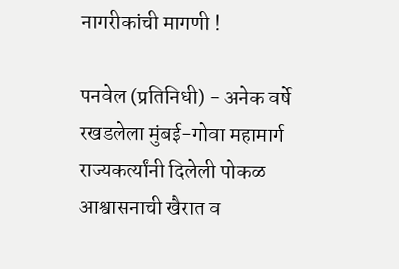नागरीकांची मागणी !

पनवेल (प्रतिनिधी) - अनेक वर्षे रखडलेला मुंबई-गोवा महामार्ग राज्यकर्त्यांनी दिलेली पोकळ आश्वासनाची खैरात व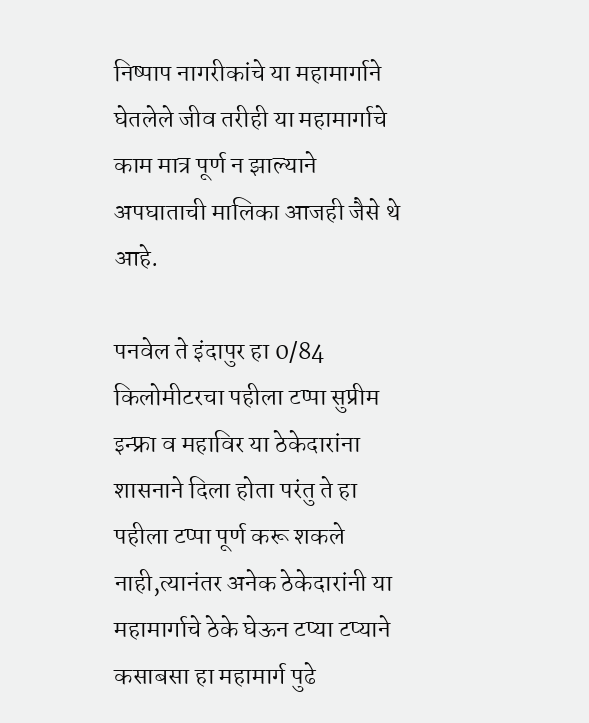निष्पाप नागरीकांचे या महामार्गाने घेतलेले जीव तरीही या महामार्गाचे काम मात्र पूर्ण न झाल्याने अपघाताची मालिका आजही जैसे थे आहे.

पनवेल ते इंदापुर हा 0/84 किलोमीटरचा पहीला टप्पा सुप्रीम इन्फ्रा व महाविर या ठेकेदारांना शासनाने दिला होता परंतु ते हा पहीला टप्पा पूर्ण करू शकले नाही,त्यानंतर अनेक ठेकेदारांनी या महामार्गाचे ठेके घेऊन टप्या टप्याने कसाबसा हा महामार्ग पुढे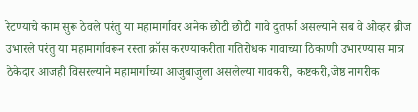रेटण्याचे काम सुरू ठेवले परंतु या महामार्गावर अनेक छोटी छोटी गावे दुतर्फा असल्याने सब वे ओव्हर ब्रीज उभारले परंतु या महामार्गावरून रस्ता क्रॉस करण्याकरीता गतिरोधक गावाच्या ठिकाणी उभारण्यास मात्र ठेकेदार आजही विसरल्याने महामार्गाच्या आजुबाजुला असलेल्या गावकरी, कष्टकरी,जेष्ठ नागरीक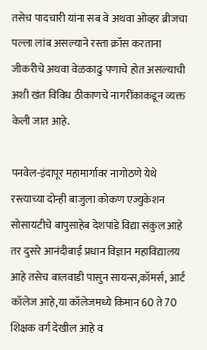तसेच पादचारी यांना सब वे अथवा ओव्हर ब्रीजचा पल्ला लांब असल्याने रस्ता क्रॉस करताना जीकरीचे अथवा वेळकाढु पणाचे होत असल्याची अशी खंत विविध ठीकाणचे नागरींकाकडून व्यक्त केली जात आहे.

पनवेल-इंदापूर महामार्गावर नागोठणे येथे रस्त्याच्या दोन्ही बाजुला कोकण एज्युकेशन सोसायटीचे बापुसाहेब देशपांडे विद्या संकुल आहे तर दुसरे आनंदीबाई प्रधान विज्ञान महाविद्यालय आहे तसेच बालवाडी पासुन सायन्स,कॉमर्स, आर्ट कॉलेज आहे,या कॉलेजमध्ये किमान 60 ते 70 शिक्षक वर्ग देखील आहे व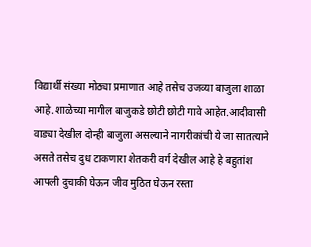विद्यार्थी संख्या मोठ्या प्रमाणात आहे तसेच उजव्या बाजुला शाळा आहे.शाळेच्या मागील बाजुकडे छोटी छोटी गावे आहेत.आदीवासी वाड्या देखील दोन्ही बाजुला असल्याने नागरीकांची ये जा सातत्याने असते तसेच दुध टाकणारा शेतकरी वर्ग देखील आहे हे बहुतांश आपली दुचाकी घेऊन जीव मुठित घेऊन रस्ता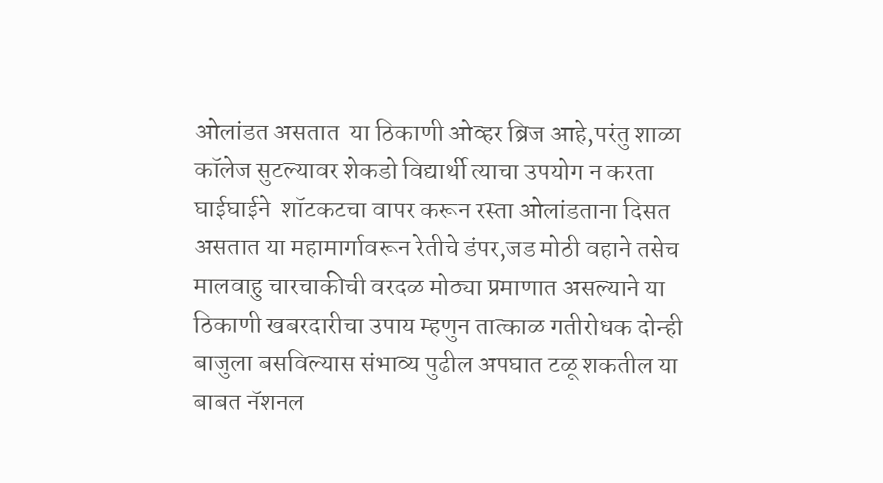ओलांडत असतात  या ठिकाणी ओव्हर ब्रिज आहे,परंतु शाळा कॉलेज सुटल्यावर शेकडो विद्यार्थी त्याचा उपयोग न करता घाईघाईने  शॉटकटचा वापर करून रस्ता ओलांडताना दिसत असतात या महामार्गावरून रेतीचे डंपर,जड मोठी वहाने तसेच मालवाहु चारचाकीची वरदळ मोठ्या प्रमाणात असल्याने या ठिकाणी खबरदारीचा उपाय म्हणुन तात्काळ गतीरोधक दोन्ही बाजुला बसविल्यास संभाव्य पुढील अपघात टळू शकतील या बाबत नॅशनल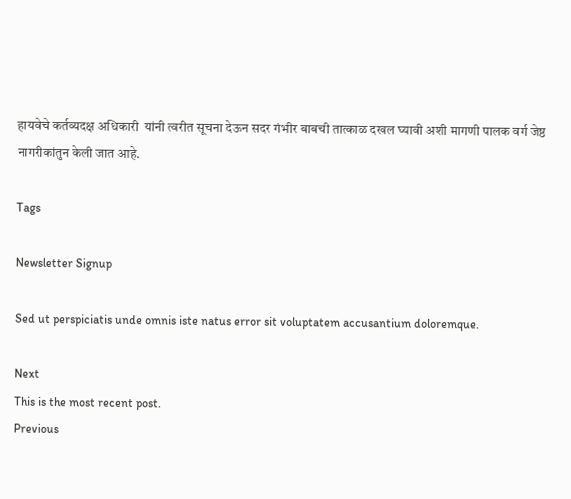हायवेचे कर्तव्यदक्ष अधिकारी  यांनी त्वरीत सूचना देऊन सदर गंभीर बाबची तात्काळ दखल घ्यावी अशी मागणी पालक वर्ग जेष्ठ नागरीकांतुन केली जात आहे.

Tags

Newsletter Signup

Sed ut perspiciatis unde omnis iste natus error sit voluptatem accusantium doloremque.

Next
This is the most recent post.
Previous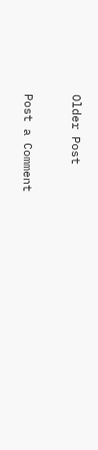Older Post

Post a Comment